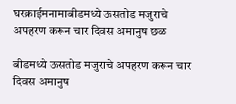घरक्राईमनामाबीडमध्ये ऊसतोड मजुराचे अपहरण करून चार दिवस अमानुष छळ

बीडमध्ये ऊसतोड मजुराचे अपहरण करून चार दिवस अमानुष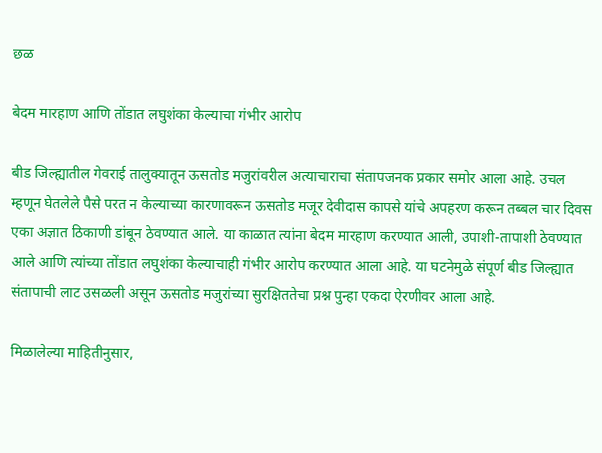छळ

बेदम मारहाण आणि तोंडात लघुशंका केल्याचा गंभीर आरोप

बीड जिल्ह्यातील गेवराई तालुक्यातून ऊसतोड मजुरांवरील अत्याचाराचा संतापजनक प्रकार समोर आला आहे. उचल म्हणून घेतलेले पैसे परत न केल्याच्या कारणावरून ऊसतोड मजूर देवीदास कापसे यांचे अपहरण करून तब्बल चार दिवस एका अज्ञात ठिकाणी डांबून ठेवण्यात आले. या काळात त्यांना बेदम मारहाण करण्यात आली, उपाशी-तापाशी ठेवण्यात आले आणि त्यांच्या तोंडात लघुशंका केल्याचाही गंभीर आरोप करण्यात आला आहे. या घटनेमुळे संपूर्ण बीड जिल्ह्यात संतापाची लाट उसळली असून ऊसतोड मजुरांच्या सुरक्षिततेचा प्रश्न पुन्हा एकदा ऐरणीवर आला आहे.

मिळालेल्या माहितीनुसार,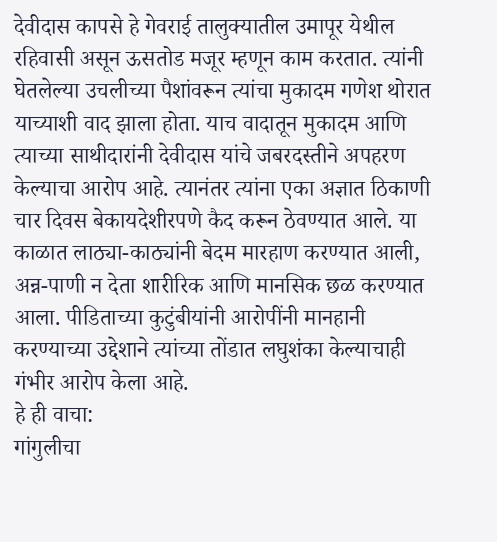देवीदास कापसे हे गेवराई तालुक्यातील उमापूर येथील रहिवासी असून ऊसतोड मजूर म्हणून काम करतात. त्यांनी घेतलेल्या उचलीच्या पैशांवरून त्यांचा मुकादम गणेश थोरात याच्याशी वाद झाला होता. याच वादातून मुकादम आणि त्याच्या साथीदारांनी देवीदास यांचे जबरदस्तीने अपहरण केल्याचा आरोप आहे. त्यानंतर त्यांना एका अज्ञात ठिकाणी चार दिवस बेकायदेशीरपणे कैद करून ठेवण्यात आले. या काळात लाठ्या-काठ्यांनी बेदम मारहाण करण्यात आली, अन्न-पाणी न देता शारीरिक आणि मानसिक छळ करण्यात आला. पीडिताच्या कुटुंबीयांनी आरोपींनी मानहानी करण्याच्या उद्देशाने त्यांच्या तोंडात लघुशंका केल्याचाही गंभीर आरोप केला आहे.
हे ही वाचा:
गांगुलीचा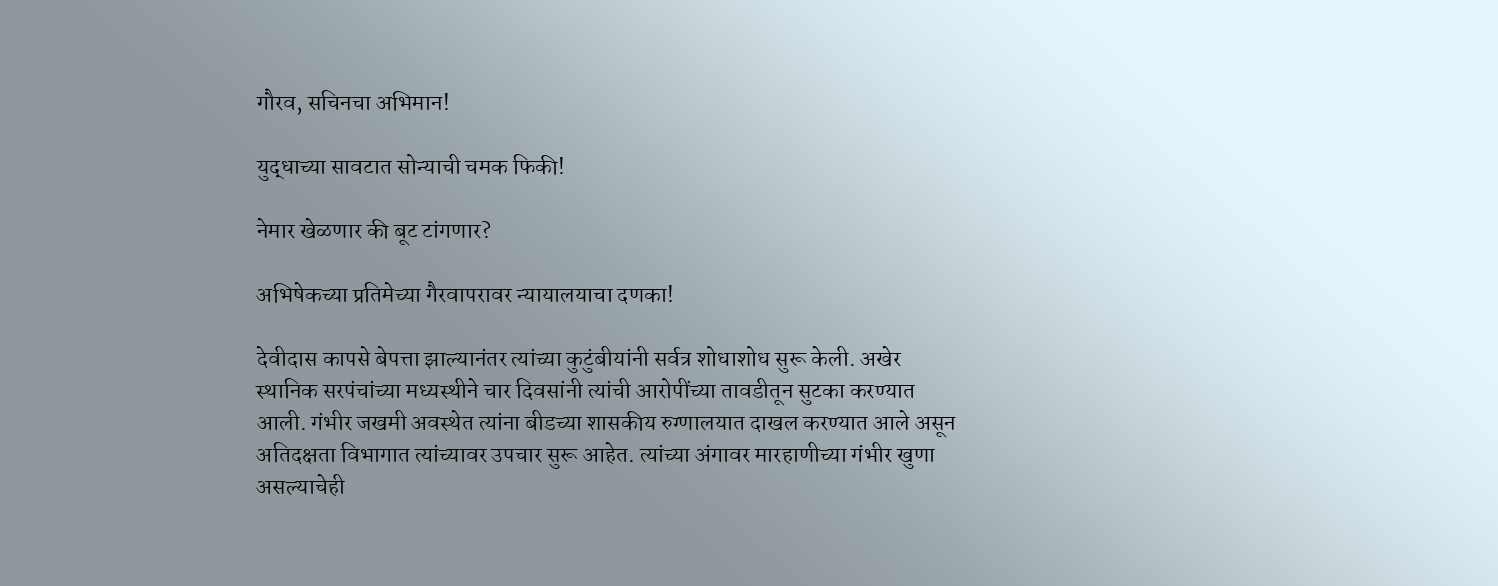गौरव, सचिनचा अभिमान!

युद्धाच्या सावटात सोन्याची चमक फिकी!

नेमार खेळणार की बूट टांगणार?

अभिषेकच्या प्रतिमेच्या गैरवापरावर न्यायालयाचा दणका!

देवीदास कापसे बेपत्ता झाल्यानंतर त्यांच्या कुटुंबीयांनी सर्वत्र शोधाशोध सुरू केली. अखेर स्थानिक सरपंचांच्या मध्यस्थीने चार दिवसांनी त्यांची आरोपींच्या तावडीतून सुटका करण्यात आली. गंभीर जखमी अवस्थेत त्यांना बीडच्या शासकीय रुग्णालयात दाखल करण्यात आले असून अतिदक्षता विभागात त्यांच्यावर उपचार सुरू आहेत. त्यांच्या अंगावर मारहाणीच्या गंभीर खुणा असल्याचेही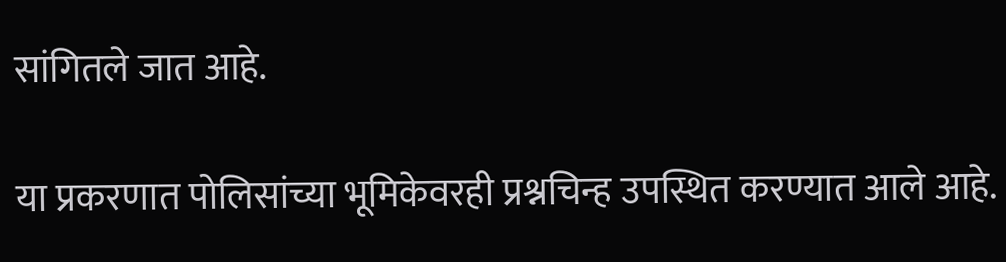सांगितले जात आहे.

या प्रकरणात पोलिसांच्या भूमिकेवरही प्रश्नचिन्ह उपस्थित करण्यात आले आहे.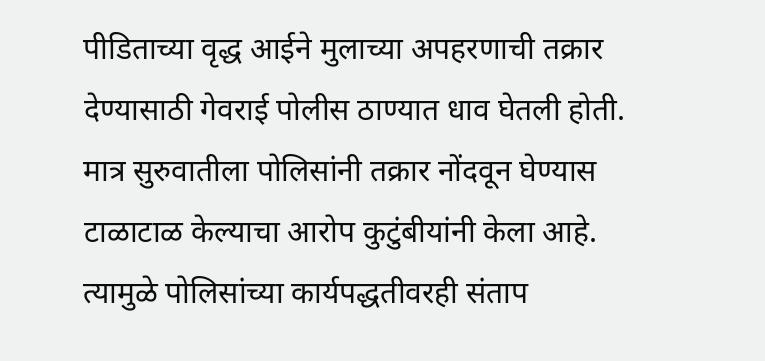पीडिताच्या वृद्ध आईने मुलाच्या अपहरणाची तक्रार देण्यासाठी गेवराई पोलीस ठाण्यात धाव घेतली होती. मात्र सुरुवातीला पोलिसांनी तक्रार नोंदवून घेण्यास टाळाटाळ केल्याचा आरोप कुटुंबीयांनी केला आहे. त्यामुळे पोलिसांच्या कार्यपद्धतीवरही संताप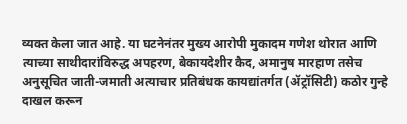व्यक्त केला जात आहे. या घटनेनंतर मुख्य आरोपी मुकादम गणेश थोरात आणि त्याच्या साथीदारांविरुद्ध अपहरण, बेकायदेशीर कैद, अमानुष मारहाण तसेच अनुसूचित जाती-जमाती अत्याचार प्रतिबंधक कायद्यांतर्गत (ॲट्रॉसिटी) कठोर गुन्हे दाखल करून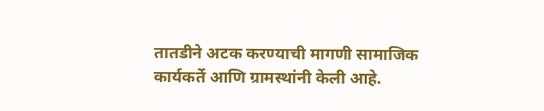तातडीने अटक करण्याची मागणी सामाजिक कार्यकर्ते आणि ग्रामस्थांनी केली आहे.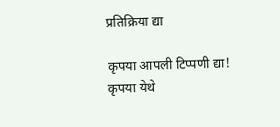प्रतिक्रिया द्या

कृपया आपली टिप्पणी द्या!
कृपया येथे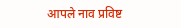आपले नाव प्रविष्ट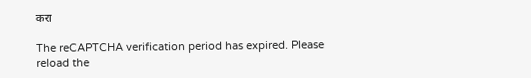करा

The reCAPTCHA verification period has expired. Please reload the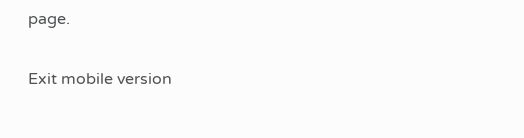page.

Exit mobile version